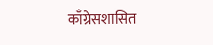काँग्रेसशासित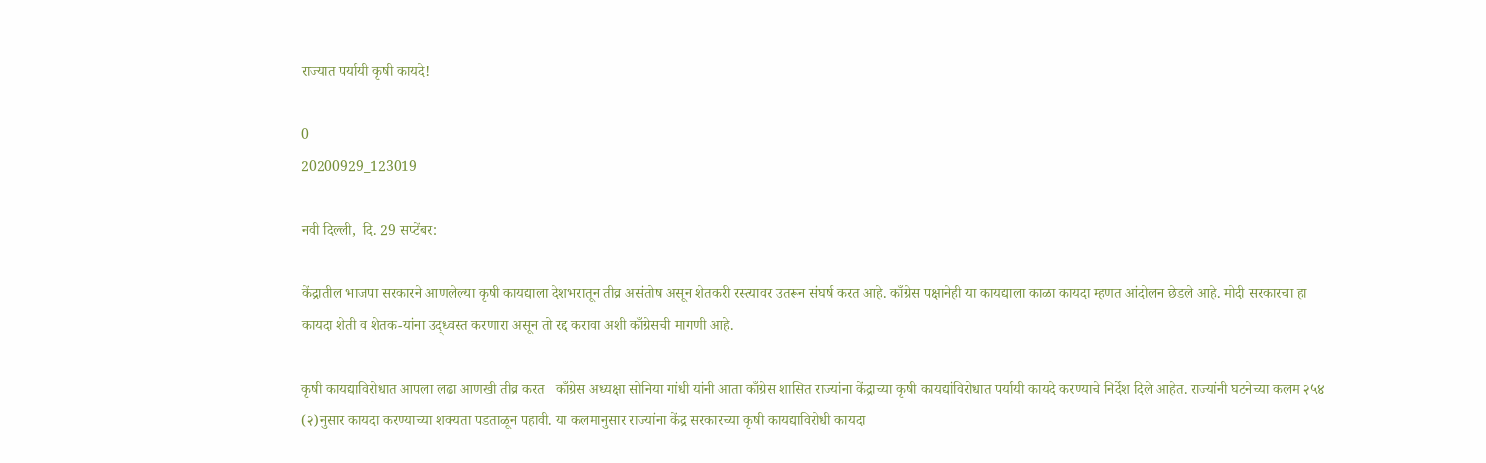राज्यात पर्यायी कृषी कायदे!

0
20200929_123019

नवी दिल्ली,  दि. 29 सप्टेंबर:

केंद्रातील भाजपा सरकारने आणलेल्या कृषी कायद्याला देशभरातून तीव्र असंतोष असून शेतकरी रस्त्यावर उतरून संघर्ष करत आहे. काँग्रेस पक्षानेही या कायद्याला काळा कायदा म्हणत आंदोलन छेडले आहे. मोदी सरकारचा हा कायदा शेती व शेतक-यांना उद्ध्वस्त करणारा असून तो रद्द करावा अशी काँग्रेसची मागणी आहे.

कृषी कायद्याविरोधात आपला लढा आणखी तीव्र करत   काँग्रेस अध्यक्षा सोनिया गांधी यांनी आता काँग्रेस शासित राज्यांना केंद्राच्या कृषी कायद्यांविरोधात पर्यायी कायदे करण्याचे निर्देश दिले आहेत. राज्यांनी घटनेच्या कलम २५४ (२)नुसार कायदा करण्याच्या शक्यता पडताळून पहावी. या कलमानुसार राज्यांना केंद्र सरकारच्या कृषी कायद्याविरोधी कायदा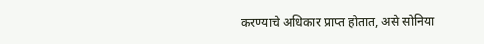करण्याचे अधिकार प्राप्त होतात, असे सोनिया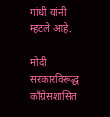गांधी यांनी म्हटले आहे.

मोदी सरकारविरूद्ध काँग्रेसशासित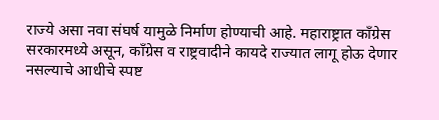राज्ये असा नवा संघर्ष यामुळे निर्माण होण्याची आहे. महाराष्ट्रात काँग्रेस सरकारमध्ये असून, काँग्रेस व राष्ट्रवादीने कायदे राज्यात लागू होऊ देणार नसल्याचे आधीचे स्पष्ट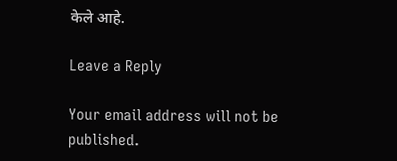केले आहे.

Leave a Reply

Your email address will not be published.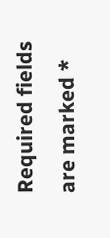Required fields are marked *